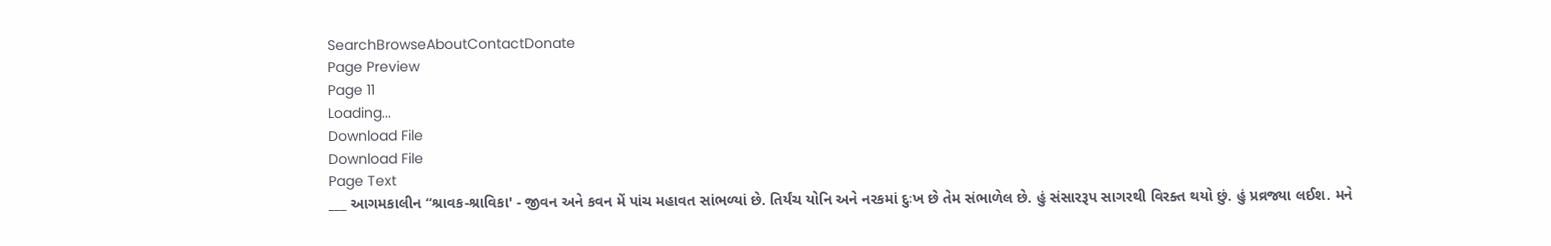SearchBrowseAboutContactDonate
Page Preview
Page 11
Loading...
Download File
Download File
Page Text
___ આગમકાલીન “શ્રાવક-શ્રાવિકા' - જીવન અને કવન મેં પાંચ મહાવત સાંભળ્યાં છે. તિર્યંચ યોનિ અને નરકમાં દુઃખ છે તેમ સંભાળેલ છે. હું સંસારરૂપ સાગરથી વિરક્ત થયો છું. હું પ્રવ્રજ્યા લઈશ. મને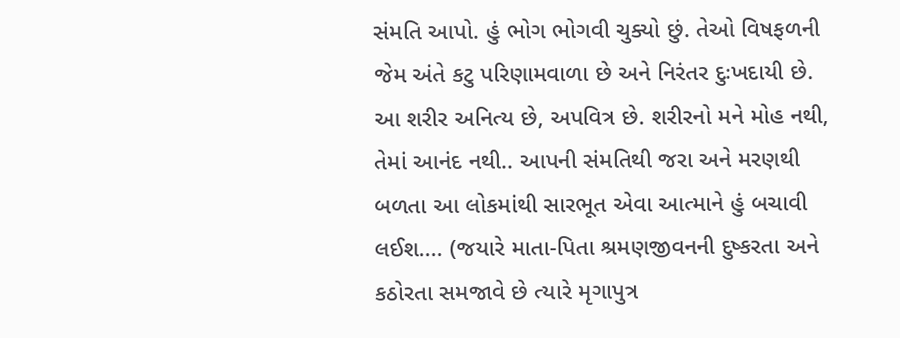સંમતિ આપો. હું ભોગ ભોગવી ચુક્યો છું. તેઓ વિષફળની જેમ અંતે કટુ પરિણામવાળા છે અને નિરંતર દુઃખદાયી છે. આ શરીર અનિત્ય છે, અપવિત્ર છે. શરીરનો મને મોહ નથી, તેમાં આનંદ નથી.. આપની સંમતિથી જરા અને મરણથી બળતા આ લોકમાંથી સારભૂત એવા આત્માને હું બચાવી લઈશ.... (જયારે માતા-પિતા શ્રમણજીવનની દુષ્કરતા અને કઠોરતા સમજાવે છે ત્યારે મૃગાપુત્ર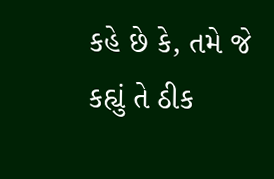કહે છે કે, તમે જે કહ્યું તે ઠીક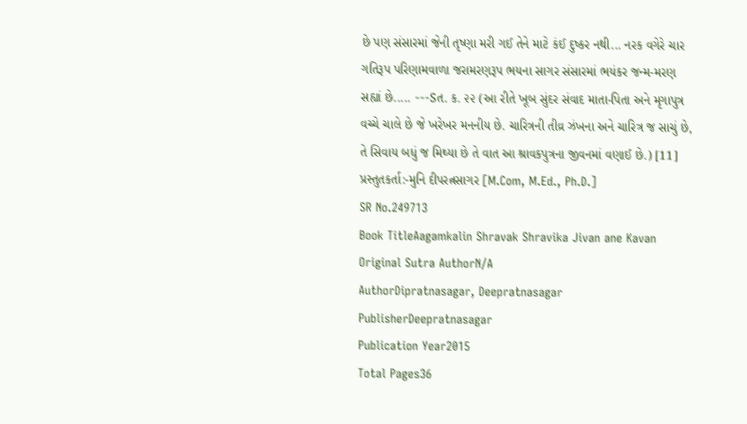છે પણ સંસારમાં જેની તૃષ્ણા મરી ગઈ તેને માટે કંઈ દુષ્કર નથી... નરક વગેરે ચાર ગતિરૂપ પરિણામવાળા જરામરણરૂપ ભયના સાગર સંસારમાં ભયંકર જન્મ-મરણ સહ્યાં છે..... ---Sત. ક. ૨૨ (આ રીતે ખૂબ સુંદર સંવાદ માતા-પિતા અને મૃગાપુત્ર વચ્ચે ચાલે છે જે ખરેખર મનનીય છે. ચારિત્રની તીવ્ર ઝંખના અને ચારિત્ર જ સાચું છે, તે સિવાય બધું જ મિથ્યા છે તે વાત આ શ્રાવકપુત્રના જીવનમાં વણાઈ છે.) [11] પ્રસ્તુતકર્તા:-મુનિ દીપરત્નસાગર [M.Com, M.Ed., Ph.D.]
SR No.249713
Book TitleAagamkalin Shravak Shravika Jivan ane Kavan
Original Sutra AuthorN/A
AuthorDipratnasagar, Deepratnasagar
PublisherDeepratnasagar
Publication Year2015
Total Pages36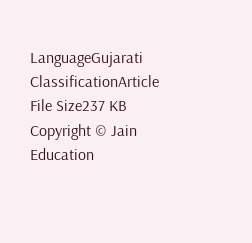LanguageGujarati
ClassificationArticle
File Size237 KB
Copyright © Jain Education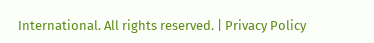International. All rights reserved. | Privacy Policy